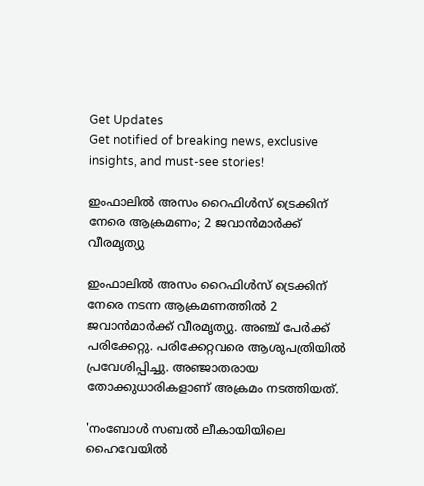Get Updates
Get notified of breaking news, exclusive insights, and must-see stories!

ഇംഫാലിൽ അസം റൈഫിൾസ് ട്രെക്കിന് നേരെ ആക്രമണം; 2 ജവാൻമാർക്ക് വീരമൃത്യു

ഇംഫാലിൽ അസം റൈഫിൾസ് ട്രെക്കിന് നേരെ നടന്ന ആക്രമണത്തിൽ 2 ജവാൻമാർക്ക് വീരമൃത്യു. അഞ്ച് പേർക്ക് പരിക്കേറ്റു. പരിക്കേറ്റവരെ ആശുപത്രിയിൽ പ്രവേശിപ്പിച്ചു. അഞ്ജാതരായ തോക്കുധാരികളാണ് അക്രമം നടത്തിയത്.

'നംബോൾ സബൽ ലീകായിയിലെ ഹൈവേയിൽ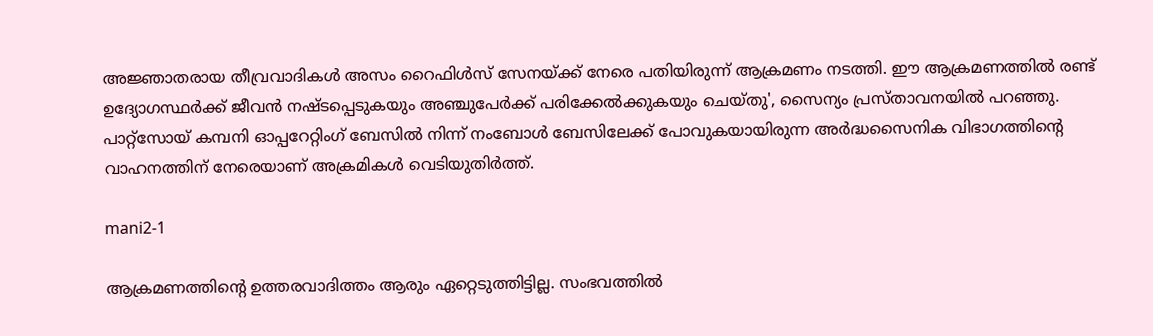അജ്ഞാതരായ തീവ്രവാദികൾ അസം റൈഫിൾസ് സേനയ്ക്ക് നേരെ പതിയിരുന്ന് ആക്രമണം നടത്തി. ഈ ആക്രമണത്തിൽ രണ്ട് ഉദ്യോഗസ്ഥർക്ക് ജീവൻ നഷ്ടപ്പെടുകയും അഞ്ചുപേർക്ക് പരിക്കേൽക്കുകയും ചെയ്തു', സൈന്യം പ്രസ്താവനയിൽ പറഞ്ഞു. പാറ്റ്‌സോയ് കമ്പനി ഓപ്പറേറ്റിംഗ് ബേസിൽ നിന്ന് നംബോൾ ബേസിലേക്ക് പോവുകയായിരുന്ന അർദ്ധസൈനിക വിഭാഗത്തിന്റെ വാഹനത്തിന് നേരെയാണ് അക്രമികൾ വെടിയുതിർത്ത്.

mani2-1

ആക്രമണത്തിന്റെ ഉത്തരവാദിത്തം ആരും ഏറ്റെടുത്തിട്ടില്ല. സംഭവത്തിൽ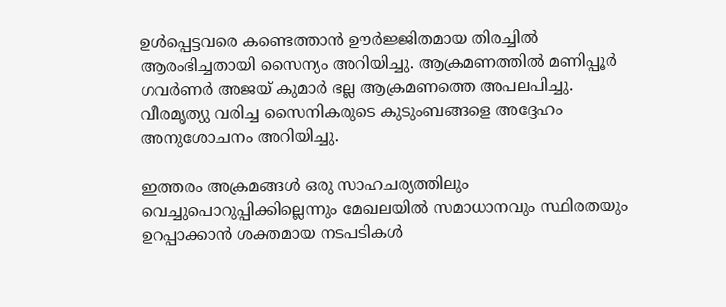ഉൾപ്പെട്ടവരെ കണ്ടെത്താൻ ഊർജ്ജിതമായ തിരച്ചിൽ ആരംഭിച്ചതായി സൈന്യം അറിയിച്ചു. ആക്രമണത്തിൽ മണിപ്പൂർ ഗവർണർ അജയ് കുമാർ ഭല്ല ആക്രമണത്തെ അപലപിച്ചു. വീരമൃത്യു വരിച്ച സൈനികരുടെ കുടുംബങ്ങളെ അദ്ദേഹം അനുശോചനം അറിയിച്ചു.

ഇത്തരം അക്രമങ്ങൾ ഒരു സാഹചര്യത്തിലും വെച്ചുപൊറുപ്പിക്കില്ലെന്നും മേഖലയിൽ സമാധാനവും സ്ഥിരതയും ഉറപ്പാക്കാൻ ശക്തമായ നടപടികൾ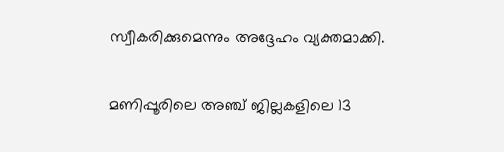സ്വീകരിക്കുമെന്നും അദ്ദേഹം വ്യക്തമാക്കി.

മണിപ്പൂരിലെ അഞ്ച് ജില്ലകളിലെ 13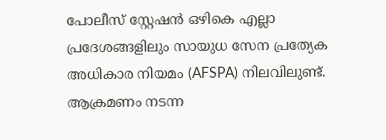പോലീസ് സ്റ്റേഷൻ ഒഴികെ എല്ലാ പ്രദേശങ്ങളിലും സായുധ സേന പ്രത്യേക അധികാര നിയമം (AFSPA) നിലവിലുണ്ട്. ആക്രമണം നടന്ന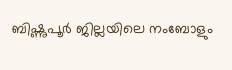ബിഷ്ണുപൂർ ജില്ലയിലെ നംബോളും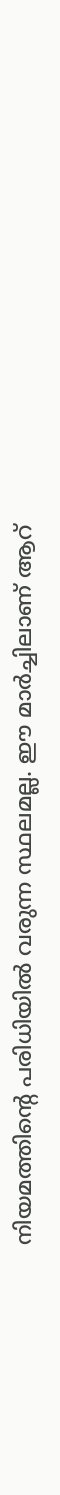നിയമത്തിന്റെ പരിധിയിൽ വരുന്ന സ്ഥലമല്ല. ഈ മാർച്ചിലാണ് ആറ്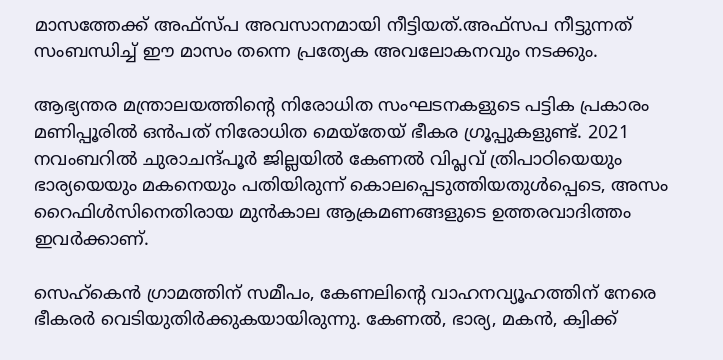മാസത്തേക്ക് അഫ്സ്പ അവസാനമായി നീട്ടിയത്.അഫ്സപ നീട്ടുന്നത് സംബന്ധിച്ച് ഈ മാസം തന്നെ പ്രത്യേക അവലോകനവും നടക്കും.

ആഭ്യന്തര മന്ത്രാലയത്തിന്റെ നിരോധിത സംഘടനകളുടെ പട്ടിക പ്രകാരം മണിപ്പൂരിൽ ഒൻപത് നിരോധിത മെയ്തേയ് ഭീകര ഗ്രൂപ്പുകളുണ്ട്. 2021 നവംബറിൽ ചുരാചന്ദ്പൂർ ജില്ലയിൽ കേണൽ വിപ്ലവ് ത്രിപാഠിയെയും ഭാര്യയെയും മകനെയും പതിയിരുന്ന് കൊലപ്പെടുത്തിയതുൾപ്പെടെ, അസം റൈഫിൾസിനെതിരായ മുൻകാല ആക്രമണങ്ങളുടെ ഉത്തരവാദിത്തം ഇവർക്കാണ്.

സെഹ്കെൻ ഗ്രാമത്തിന് സമീപം, കേണലിന്റെ വാഹനവ്യൂഹത്തിന് നേരെ ഭീകരർ വെടിയുതിർക്കുകയായിരുന്നു. കേണൽ, ഭാര്യ, മകൻ, ക്വിക്ക്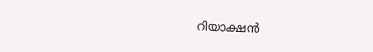റിയാക്ഷൻ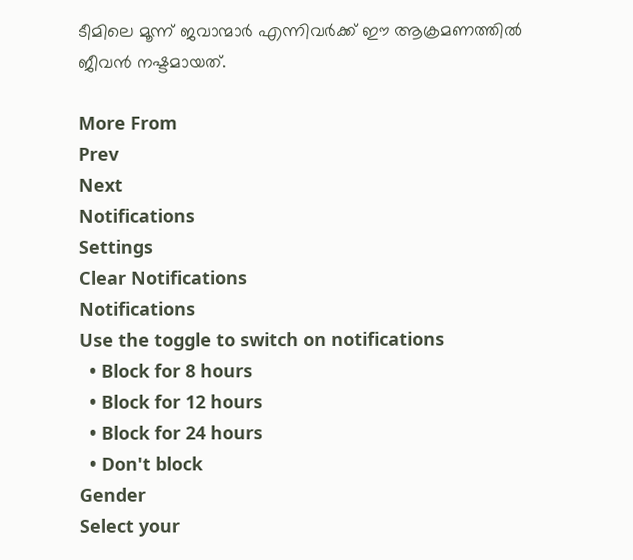ടീമിലെ മൂന്ന് ജവാന്മാർ എന്നിവർക്ക് ഈ ആക്രമണത്തിൽ ജീവൻ നഷ്ടമായത്.

More From
Prev
Next
Notifications
Settings
Clear Notifications
Notifications
Use the toggle to switch on notifications
  • Block for 8 hours
  • Block for 12 hours
  • Block for 24 hours
  • Don't block
Gender
Select your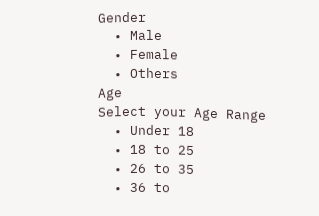Gender
  • Male
  • Female
  • Others
Age
Select your Age Range
  • Under 18
  • 18 to 25
  • 26 to 35
  • 36 to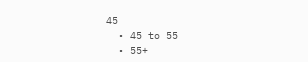45
  • 45 to 55
  • 55+